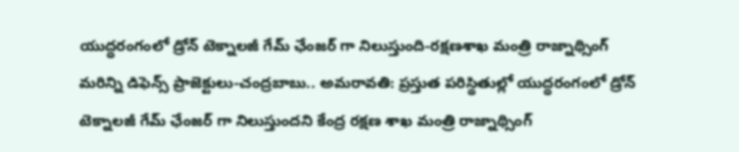యుద్ధరంగంలో డ్రోన్ టెక్నాలజీ గేమ్ ఛేంజర్ గా నిలుస్తుంది-రక్షణశాఖ మంత్రి రాజ్నాథ్సింగ్
మరిన్ని డిఫెన్స్ ప్రాజెక్టులు-చంద్రబాబు.. అమరావతి: ప్రస్తుత పరిస్థితుల్లో యుద్ధరంగంలో డ్రోన్ టెక్నాలజీ గేమ్ ఛేంజర్ గా నిలుస్తుందని కేంద్ర రక్షణ శాఖ మంత్రి రాజ్నాథ్సింగ్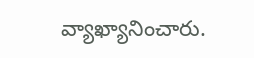వ్యాఖ్యానించారు.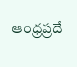ఆంధ్రప్రదే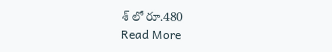శ్ లో రూ.480
Read More